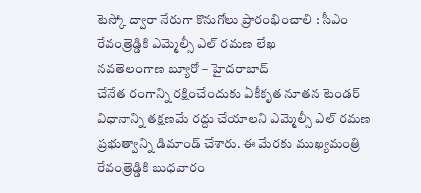టెస్కో ద్వారా నేరుగా కొనుగోలు ప్రారంభించాలి : సీఎం రేవంత్రెడ్డికి ఎమ్మెల్సీ ఎల్ రమణ లేఖ
నవతెలంగాణ బ్యూరో – హైదరాబాద్
చేనేత రంగాన్ని రక్షించేందుకు ఏకీకృత నూతన టెండర్ విధానాన్ని తక్షణమే రద్దు చేయాలని ఎమ్మెల్సీ ఎల్ రమణ ప్రభుత్వాన్ని డిమాండ్ చేశారు. ఈ మేరకు ముఖ్యమంత్రి రేవంత్రెడ్డికి బుధవారం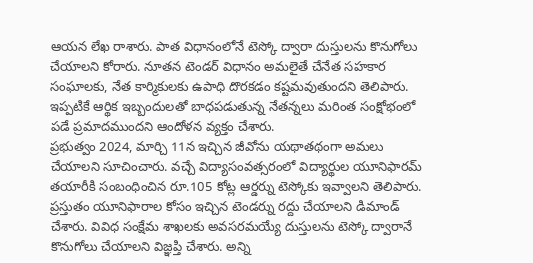ఆయన లేఖ రాశారు. పాత విధానంలోనే టెస్కో ద్వారా దుస్తులను కొనుగోలు చేయాలని కోరారు. నూతన టెండర్ విధానం అమలైతే చేనేత సహకార సంఘాలకు, నేత కార్మికులకు ఉపాధి దొరకడం కష్టమవుతుందని తెలిపారు. ఇప్పటికే ఆర్థిక ఇబ్బందులతో బాధపడుతున్న నేతన్నలు మరింత సంక్షోభంలో పడే ప్రమాదముందని ఆందోళన వ్యక్తం చేశారు.
ప్రభుత్వం 2024, మార్చి 11న ఇచ్చిన జీవోను యథాతథంగా అమలు చేయాలని సూచించారు. వచ్చే విద్యాసంవత్సరంలో విద్యార్థుల యూనిఫారమ్ తయారీకి సంబంధించిన రూ.105 కోట్ల ఆర్డర్ను టెస్కోకు ఇవ్వాలని తెలిపారు. ప్రస్తుతం యూనిఫారాల కోసం ఇచ్చిన టెండర్ను రద్దు చేయాలని డిమాండ్ చేశారు. వివిధ సంక్షేమ శాఖలకు అవసరమయ్యే దుస్తులను టెస్కో ద్వారానే కొనుగోలు చేయాలని విజ్ఞప్తి చేశారు. అన్ని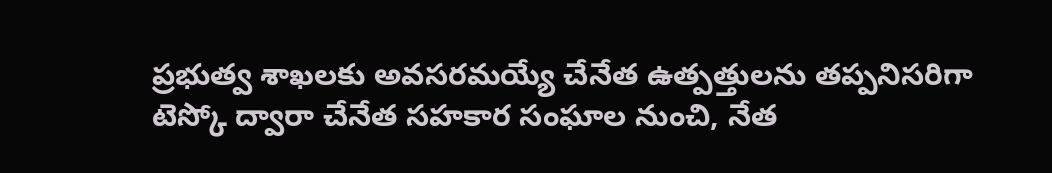ప్రభుత్వ శాఖలకు అవసరమయ్యే చేనేత ఉత్పత్తులను తప్పనిసరిగా టెస్కో ద్వారా చేనేత సహకార సంఘాల నుంచి, నేత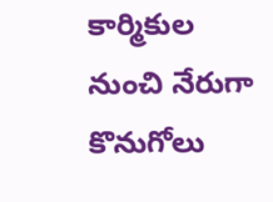కార్మికుల నుంచి నేరుగా కొనుగోలు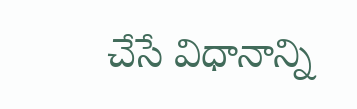చేసే విధానాన్ని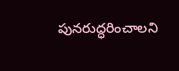పునరుద్ధరించాలని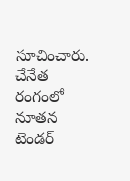సూచించారు.
చేనేత రంగంలో నూతన టెండర్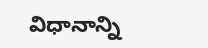విధానాన్ని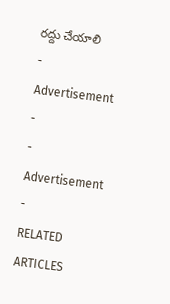రద్దు చేయాలి
- Advertisement -
- Advertisement -
RELATED ARTICLES